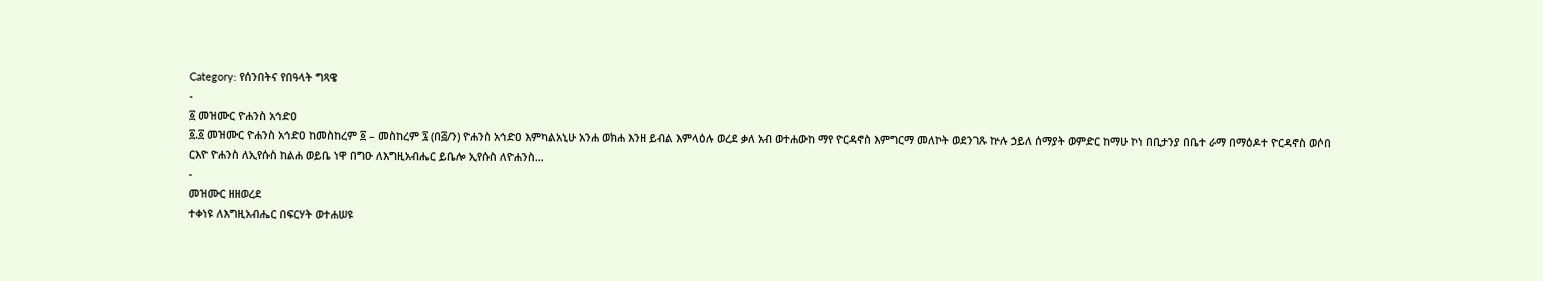Category: የሰንበትና የበዓላት ግጻዌ
-
፩ መዝሙር ዮሐንስ አኅድዐ
፩.፩ መዝሙር ዮሐንስ አኅድዐ ከመስከረም ፩ – መስከረም ፯ (በ፭/ን) ዮሐንስ አኅድዐ እምካልአኒሁ አንሐ ወክሐ እንዘ ይብል እምላዕሉ ወረደ ቃለ አብ ወተሐውከ ማየ ዮርዳኖስ እምግርማ መለኮት ወደንገጹ ኵሉ ኃይለ ሰማያት ወምድር ከማሁ ኮነ በቢታንያ በቤተ ራማ በማዕዶተ ዮርዳኖስ ወሶበ ርእዮ ዮሐንስ ለኢየሱስ ከልሐ ወይቤ ነዋ በግዑ ለእግዚአብሔር ይቤሎ ኢየሱስ ለዮሐንስ…
-
መዝሙር ዘዘወረደ
ተቀነዩ ለእግዚአብሔር በፍርሃት ወተሐሠዩ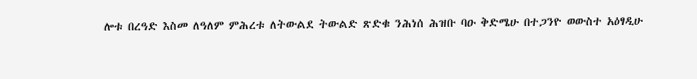ሎቱ በረዓድ እስመ ለዓለም ምሕረቱ ለትውልደ ትውልድ ጽድቁ ንሕነሰ ሕዝቡ ባዑ ቅድሜሁ በተጋንዮ ወውስተ አዕፃዲሁ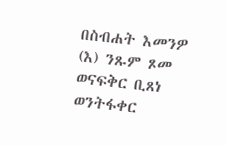በስብሐት እመንዎ (እ) ንጹም ጾመ ወናፍቅር ቢጸነ ወንትፋቀር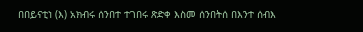በበይናቲነ (እ) አክብሩ ሰንበተ ተገበሩ ጽድቀ እስመ ሰንበትሰ በእንተ ሰብእ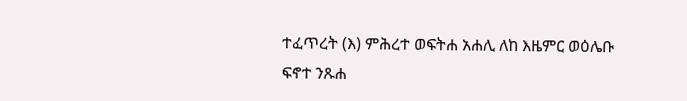ተፈጥረት (እ) ምሕረተ ወፍትሐ አሐሊ ለከ እዜምር ወዕሌቡ ፍኖተ ንጹሐ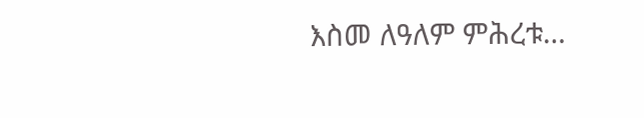እስመ ለዓለም ምሕረቱ…